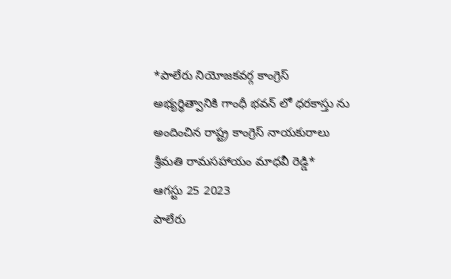*పాలేరు నియోజకవర్గ కాంగ్రెస్ అభ్యర్థిత్వానికి గాంధీ భవన్ లో ధరకాస్తు ను అందించిన రాష్ట్ర కాంగ్రెస్ నాయకురాలు శ్రీమతి రామసహాయం మాధవీ రెడ్డి*
ఆగస్టు 25 2023
పాలేరు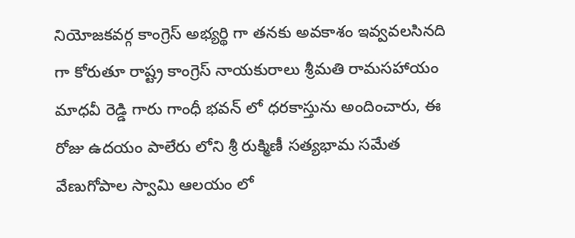నియోజకవర్గ కాంగ్రెస్ అభ్యర్థి గా తనకు అవకాశం ఇవ్వవలసినది గా కోరుతూ రాష్ట్ర కాంగ్రెస్ నాయకురాలు శ్రీమతి రామసహాయం మాధవీ రెడ్డి గారు గాంధీ భవన్ లో ధరకాస్తును అందించారు, ఈ రోజు ఉదయం పాలేరు లోని శ్రీ రుక్మిణీ సత్యభామ సమేత వేణుగోపాల స్వామి ఆలయం లో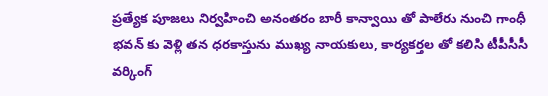ప్రత్యేక పూజలు నిర్వహించి అనంతరం బారీ కాన్వాయి తో పాలేరు నుంచి గాంధీ భవన్ కు వెళ్లి తన ధరకాస్తును ముఖ్య నాయకులు, కార్యకర్తల తో కలిసి టీపీసీసీ వర్కింగ్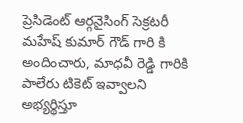ప్రెసిడెంట్ ఆర్గనైసింగ్ సెక్రటరీ మహేష్ కుమార్ గౌడ్ గారి కి అందించారు, మాధవీ రెడ్డి గారికి పాలేరు టికెట్ ఇవ్వాలని అభ్యర్థిస్తూ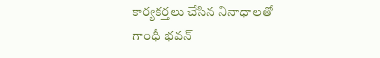కార్యకర్తలు చేసిన నినాధాలతో గాంధీ భవన్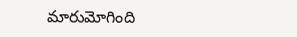మారుమోగింది